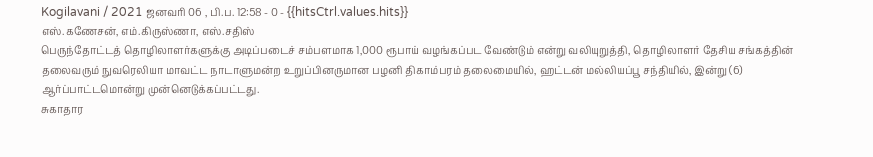Kogilavani / 2021 ஜனவரி 06 , பி.ப. 12:58 - 0 - {{hitsCtrl.values.hits}}
எஸ்.கணேசன், எம்.கிருஸ்ணா, எஸ்.சதிஸ்
பெருந்தோட்டத் தொழிலாளர்களுக்கு அடிப்படைச் சம்பளமாக 1,000 ரூபாய் வழங்கப்பட வேண்டும் என்று வலியுறுத்தி, தொழிலாளர் தேசிய சங்கத்தின் தலைவரும் நுவரெலியா மாவட்ட நாடாளுமன்ற உறுப்பினருமான பழனி திகாம்பரம் தலைமையில், ஹட்டன் மல்லியப்பூ சந்தியில், இன்று (6) ஆர்ப்பாட்டமொன்று முன்னெடுக்கப்பட்டது.
சுகாதார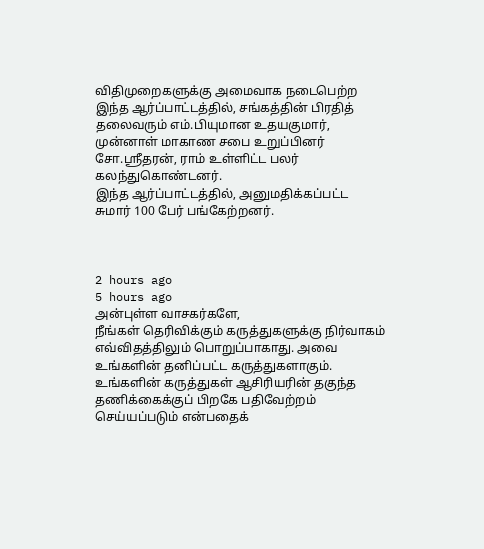விதிமுறைகளுக்கு அமைவாக நடைபெற்ற இந்த ஆர்ப்பாட்டத்தில், சங்கத்தின் பிரதித் தலைவரும் எம்.பியுமான உதயகுமார், முன்னாள் மாகாண சபை உறுப்பினர் சோ.ஸ்ரீதரன், ராம் உள்ளிட்ட பலர் கலந்துகொண்டனர்.
இந்த ஆர்ப்பாட்டத்தில், அனுமதிக்கப்பட்ட சுமார் 100 பேர் பங்கேற்றனர்.



2 hours ago
5 hours ago
அன்புள்ள வாசகர்களே,
நீங்கள் தெரிவிக்கும் கருத்துகளுக்கு நிர்வாகம் எவ்விதத்திலும் பொறுப்பாகாது. அவை உங்களின் தனிப்பட்ட கருத்துகளாகும். உங்களின் கருத்துகள் ஆசிரியரின் தகுந்த தணிக்கைக்குப் பிறகே பதிவேற்றம் செய்யப்படும் என்பதைக்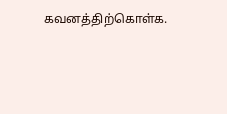கவனத்திற்கொள்க.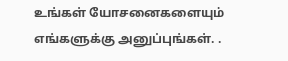உங்கள் யோசனைகளையும் எங்களுக்கு அனுப்புங்கள். .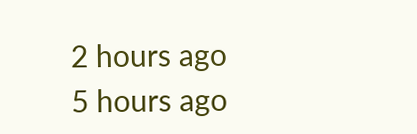2 hours ago
5 hours ago